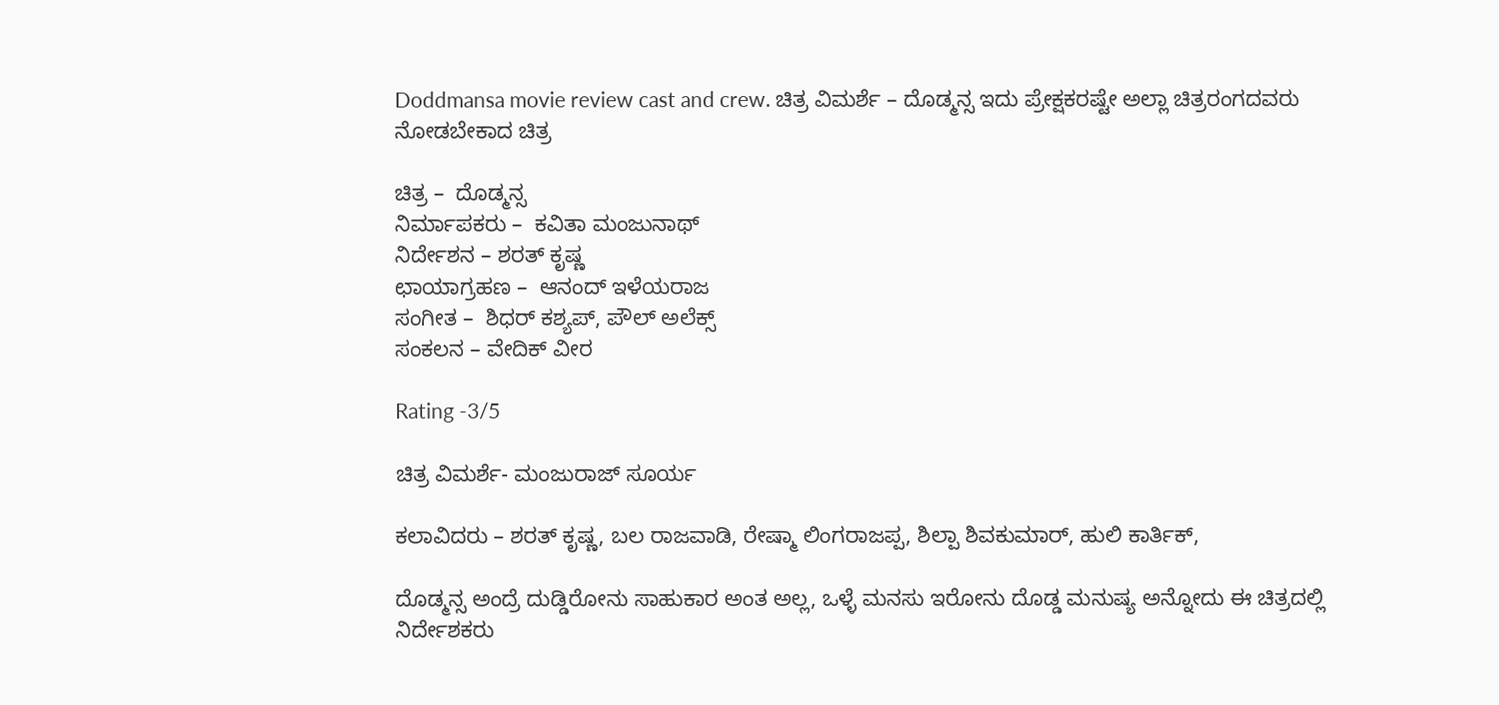Doddmansa movie review cast and crew. ಚಿತ್ರ ವಿಮರ್ಶೆ – ದೊಡ್ಮನ್ಸ ಇದು ಪ್ರೇಕ್ಷಕರಷ್ಟೇ ಅಲ್ಲಾ ಚಿತ್ರರಂಗದವರು ನೋಡಬೇಕಾದ ಚಿತ್ರ

ಚಿತ್ರ –  ದೊಡ್ಮನ್ಸ
ನಿರ್ಮಾಪಕರು –  ಕವಿತಾ ಮಂಜುನಾಥ್
ನಿರ್ದೇಶನ – ಶರತ್ ಕೃಷ್ಣ
ಛಾಯಾಗ್ರಹಣ –  ಆನಂದ್ ಇಳೆಯರಾಜ
ಸಂಗೀತ –  ಶಿಧರ್ ಕಶ್ಯಪ್, ಪೌಲ್ ಅಲೆಕ್ಸ್
ಸಂಕಲನ – ವೇದಿಕ್ ವೀರ

Rating -3/5

ಚಿತ್ರ ವಿಮರ್ಶೆ- ಮಂಜುರಾಜ್ ಸೂರ್ಯ

ಕಲಾವಿದರು – ಶರತ್ ಕೃಷ್ಣ, ಬಲ ರಾಜವಾಡಿ, ರೇಷ್ಮಾ ಲಿಂಗರಾಜಪ್ಪ, ಶಿಲ್ಪಾ ಶಿವಕುಮಾರ್, ಹುಲಿ ಕಾರ್ತಿಕ್,

ದೊಡ್ಮನ್ಸ ಅಂದ್ರೆ ದುಡ್ಡಿರೋನು ಸಾಹುಕಾರ ಅಂತ ಅಲ್ಲ, ಒಳ್ಳೆ ಮನಸು ಇರೋನು ದೊಡ್ಡ ಮನುಷ್ಯ ಅನ್ನೋದು ಈ ಚಿತ್ರದಲ್ಲಿ ನಿರ್ದೇಶಕರು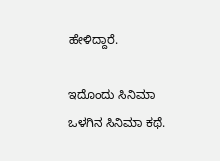ಹೇಳಿದ್ದಾರೆ.

ಇದೊಂದು ಸಿನಿಮಾ ಒಳಗಿನ ಸಿನಿಮಾ ಕಥೆ.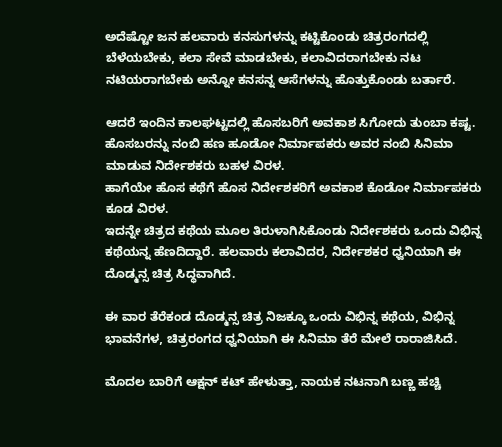ಅದೆಷ್ಟೋ ಜನ ಹಲವಾರು ಕನಸುಗಳನ್ನು ಕಟ್ಟಿಕೊಂಡು ಚಿತ್ರರಂಗದಲ್ಲಿ ಬೆಳೆಯಬೇಕು, ಕಲಾ ಸೇವೆ ಮಾಡಬೇಕು, ಕಲಾವಿದರಾಗಬೇಕು ನಟ ನಟಿಯರಾಗಬೇಕು ಅನ್ನೋ ಕನಸನ್ನ ಆಸೆಗಳನ್ನು ಹೊತ್ತುಕೊಂಡು ಬರ್ತಾರೆ.

ಆದರೆ ಇಂದಿನ ಕಾಲಘಟ್ಟದಲ್ಲಿ ಹೊಸಬರಿಗೆ ಅವಕಾಶ ಸಿಗೋದು ತುಂಬಾ ಕಷ್ಟ.
ಹೊಸಬರನ್ನು ನಂಬಿ ಹಣ ಹೂಡೋ ನಿರ್ಮಾಪಕರು ಅವರ ನಂಬಿ ಸಿನಿಮಾ ಮಾಡುವ ನಿರ್ದೇಶಕರು ಬಹಳ ವಿರಳ.
ಹಾಗೆಯೇ ಹೊಸ ಕಥೆಗೆ ಹೊಸ ನಿರ್ದೇಶಕರಿಗೆ ಅವಕಾಶ ಕೊಡೋ ನಿರ್ಮಾಪಕರು ಕೂಡ ವಿರಳ.
ಇದನ್ನೇ ಚಿತ್ರದ ಕಥೆಯ ಮೂಲ ತಿರುಳಾಗಿಸಿಕೊಂಡು ನಿರ್ದೇಶಕರು ಒಂದು ವಿಭಿನ್ನ ಕಥೆಯನ್ನ ಹೆಣದಿದ್ದಾರೆ. ಹಲವಾರು ಕಲಾವಿದರ, ನಿರ್ದೇಶಕರ ಧ್ವನಿಯಾಗಿ ಈ ದೊಡ್ಮನ್ಸ ಚಿತ್ರ ಸಿದ್ಧವಾಗಿದೆ.

ಈ ವಾರ ತೆರೆಕಂಡ ದೊಡ್ಮನ್ಸ ಚಿತ್ರ ನಿಜಕ್ಕೂ ಒಂದು ವಿಭಿನ್ನ ಕಥೆಯ, ವಿಭಿನ್ನ ಭಾವನೆಗಳ, ಚಿತ್ರರಂಗದ ಧ್ವನಿಯಾಗಿ ಈ ಸಿನಿಮಾ ತೆರೆ ಮೇಲೆ ರಾರಾಜಿಸಿದೆ.

ಮೊದಲ ಬಾರಿಗೆ ಆಕ್ಷನ್ ಕಟ್ ಹೇಳುತ್ತಾ, ನಾಯಕ ನಟನಾಗಿ ಬಣ್ಣ ಹಚ್ಚಿ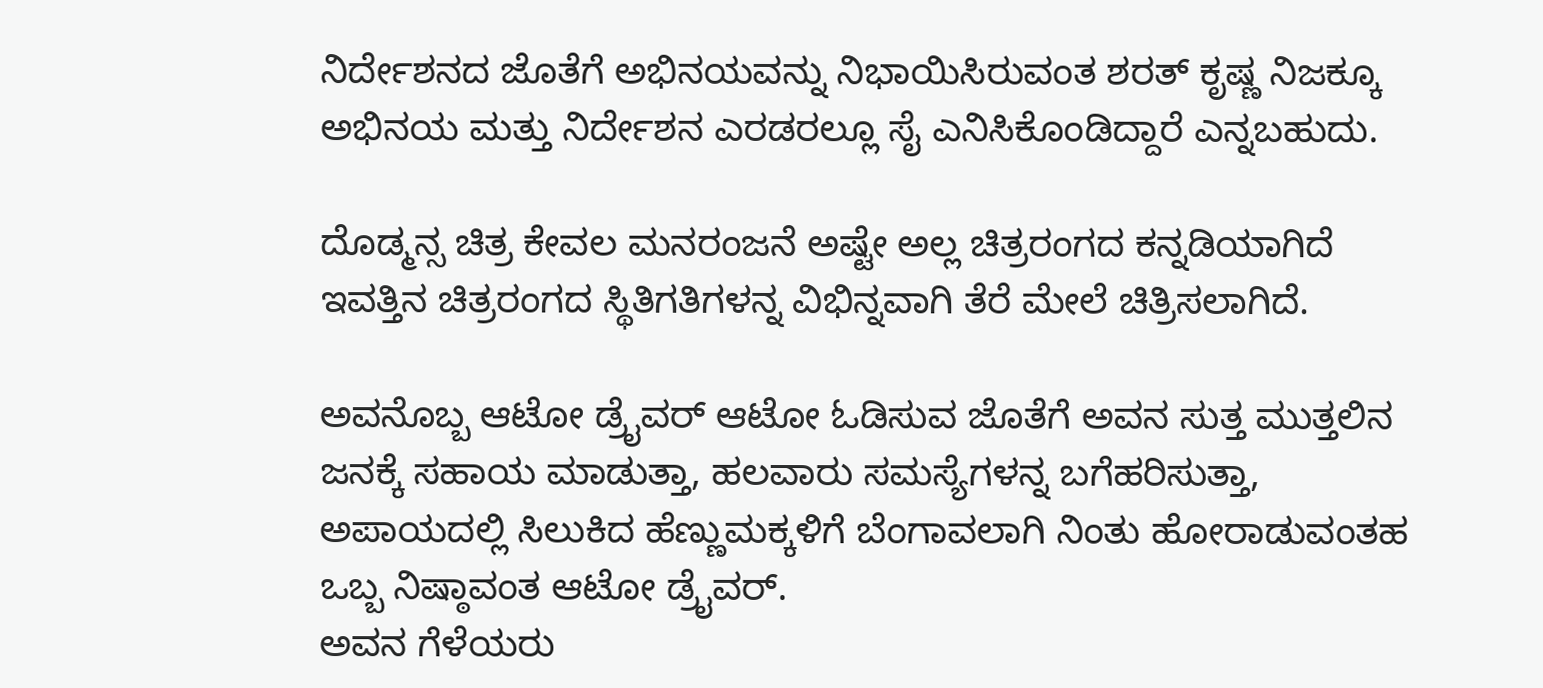ನಿರ್ದೇಶನದ ಜೊತೆಗೆ ಅಭಿನಯವನ್ನು ನಿಭಾಯಿಸಿರುವಂತ ಶರತ್ ಕೃಷ್ಣ ನಿಜಕ್ಕೂ ಅಭಿನಯ ಮತ್ತು ನಿರ್ದೇಶನ ಎರಡರಲ್ಲೂ ಸೈ ಎನಿಸಿಕೊಂಡಿದ್ದಾರೆ ಎನ್ನಬಹುದು.

ದೊಡ್ಮನ್ಸ ಚಿತ್ರ ಕೇವಲ ಮನರಂಜನೆ ಅಷ್ಟೇ ಅಲ್ಲ ಚಿತ್ರರಂಗದ ಕನ್ನಡಿಯಾಗಿದೆ ಇವತ್ತಿನ ಚಿತ್ರರಂಗದ ಸ್ಥಿತಿಗತಿಗಳನ್ನ ವಿಭಿನ್ನವಾಗಿ ತೆರೆ ಮೇಲೆ ಚಿತ್ರಿಸಲಾಗಿದೆ.

ಅವನೊಬ್ಬ ಆಟೋ ಡ್ರೈವರ್ ಆಟೋ ಓಡಿಸುವ ಜೊತೆಗೆ ಅವನ ಸುತ್ತ ಮುತ್ತಲಿನ ಜನಕ್ಕೆ ಸಹಾಯ ಮಾಡುತ್ತಾ, ಹಲವಾರು ಸಮಸ್ಯೆಗಳನ್ನ ಬಗೆಹರಿಸುತ್ತಾ, ಅಪಾಯದಲ್ಲಿ ಸಿಲುಕಿದ ಹೆಣ್ಣುಮಕ್ಕಳಿಗೆ ಬೆಂಗಾವಲಾಗಿ ನಿಂತು ಹೋರಾಡುವಂತಹ ಒಬ್ಬ ನಿಷ್ಠಾವಂತ ಆಟೋ ಡ್ರೈವರ್.
ಅವನ ಗೆಳೆಯರು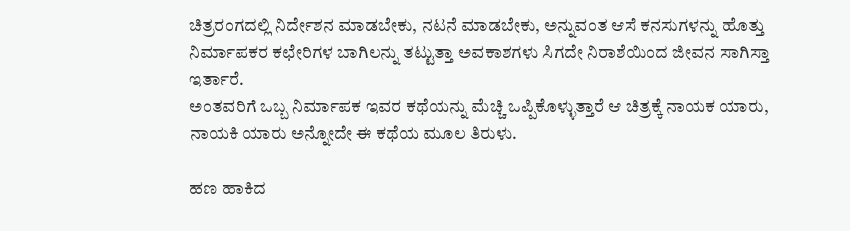ಚಿತ್ರರಂಗದಲ್ಲಿ ನಿರ್ದೇಶನ ಮಾಡಬೇಕು, ನಟನೆ ಮಾಡಬೇಕು, ಅನ್ನುವಂತ ಆಸೆ ಕನಸುಗಳನ್ನು ಹೊತ್ತು ನಿರ್ಮಾಪಕರ ಕಛೇರಿಗಳ ಬಾಗಿಲನ್ನು ತಟ್ಟುತ್ತಾ ಅವಕಾಶಗಳು ಸಿಗದೇ ನಿರಾಶೆಯಿಂದ ಜೀವನ ಸಾಗಿಸ್ತಾ ಇರ್ತಾರೆ.
ಅಂತವರಿಗೆ ಒಬ್ಬ ನಿರ್ಮಾಪಕ ಇವರ ಕಥೆಯನ್ನು ಮೆಚ್ಚಿ ಒಪ್ಪಿಕೊಳ್ಳುತ್ತಾರೆ ಆ ಚಿತ್ರಕ್ಕೆ ನಾಯಕ ಯಾರು, ನಾಯಕಿ ಯಾರು ಅನ್ನೋದೇ ಈ ಕಥೆಯ ಮೂಲ ತಿರುಳು.

ಹಣ ಹಾಕಿದ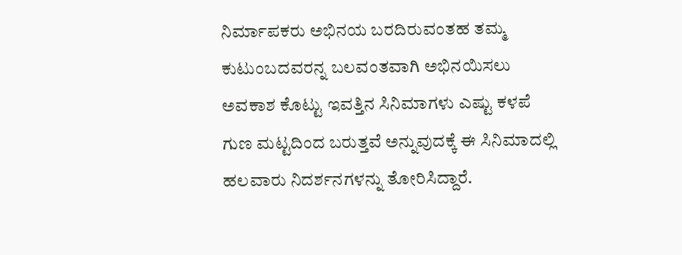ನಿರ್ಮಾಪಕರು ಅಭಿನಯ ಬರದಿರುವಂತಹ ತಮ್ಮ ಕುಟುಂಬದವರನ್ನ ಬಲವಂತವಾಗಿ ಅಭಿನಯಿಸಲು ಅವಕಾಶ ಕೊಟ್ಟು ಇವತ್ತಿನ ಸಿನಿಮಾಗಳು ಎಷ್ಟು ಕಳಪೆ ಗುಣ ಮಟ್ಟದಿಂದ ಬರುತ್ತವೆ ಅನ್ನುವುದಕ್ಕೆ ಈ ಸಿನಿಮಾದಲ್ಲಿ ಹಲವಾರು ನಿದರ್ಶನಗಳನ್ನು ತೋರಿಸಿದ್ದಾರೆ.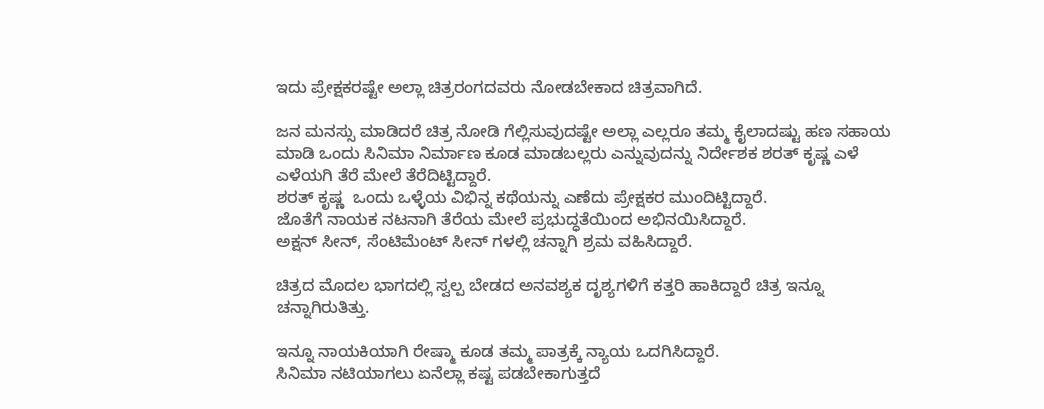ಇದು ಪ್ರೇಕ್ಷಕರಷ್ಟೇ ಅಲ್ಲಾ ಚಿತ್ರರಂಗದವರು ನೋಡಬೇಕಾದ ಚಿತ್ರವಾಗಿದೆ.

ಜನ ಮನಸ್ಸು ಮಾಡಿದರೆ ಚಿತ್ರ ನೋಡಿ ಗೆಲ್ಲಿಸುವುದಷ್ಟೇ ಅಲ್ಲಾ ಎಲ್ಲರೂ ತಮ್ಮ ಕೈಲಾದಷ್ಟು ಹಣ ಸಹಾಯ ಮಾಡಿ ಒಂದು ಸಿನಿಮಾ ನಿರ್ಮಾಣ ಕೂಡ ಮಾಡಬಲ್ಲರು ಎನ್ನುವುದನ್ನು ನಿರ್ದೇಶಕ ಶರತ್ ಕೃಷ್ಣ ಎಳೆ ಎಳೆಯಗಿ ತೆರೆ ಮೇಲೆ ತೆರೆದಿಟ್ಟಿದ್ದಾರೆ.
ಶರತ್ ಕೃಷ್ಣ  ಒಂದು ಒಳ್ಳೆಯ ವಿಭಿನ್ನ ಕಥೆಯನ್ನು ಎಣೆದು ಪ್ರೇಕ್ಷಕರ ಮುಂದಿಟ್ಟಿದ್ದಾರೆ.
ಜೊತೆಗೆ ನಾಯಕ ನಟನಾಗಿ ತೆರೆಯ ಮೇಲೆ ಪ್ರಭುದ್ಧತೆಯಿಂದ ಅಭಿನಯಿಸಿದ್ದಾರೆ.
ಅಕ್ಷನ್ ಸೀನ್, ಸೆಂಟಿಮೆಂಟ್ ಸೀನ್ ಗಳಲ್ಲಿ ಚನ್ನಾಗಿ ಶ್ರಮ ವಹಿಸಿದ್ದಾರೆ.

ಚಿತ್ರದ ಮೊದಲ ಭಾಗದಲ್ಲಿ ಸ್ವಲ್ಪ ಬೇಡದ ಅನವಶ್ಯಕ ದೃಶ್ಯಗಳಿಗೆ ಕತ್ತರಿ ಹಾಕಿದ್ದಾರೆ ಚಿತ್ರ ಇನ್ನೂ ಚನ್ನಾಗಿರುತಿತ್ತು.

ಇನ್ನೂ ನಾಯಕಿಯಾಗಿ ರೇಷ್ಮಾ ಕೂಡ ತಮ್ಮ ಪಾತ್ರಕ್ಕೆ ನ್ಯಾಯ ಒದಗಿಸಿದ್ದಾರೆ.
ಸಿನಿಮಾ ನಟಿಯಾಗಲು ಏನೆಲ್ಲಾ ಕಷ್ಟ ಪಡಬೇಕಾಗುತ್ತದೆ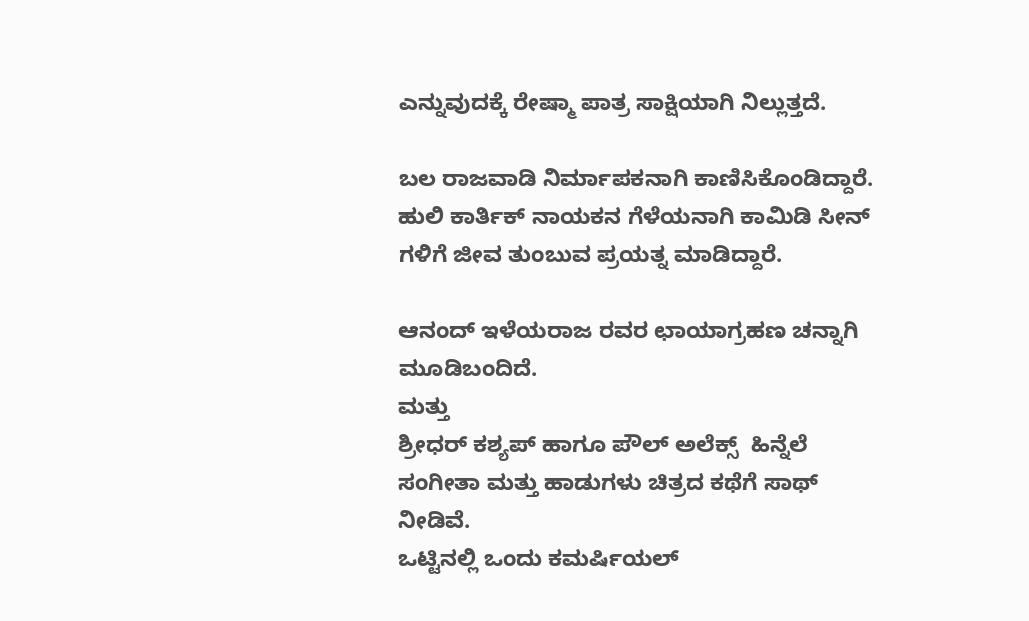ಎನ್ನುವುದಕ್ಕೆ ರೇಷ್ಮಾ ಪಾತ್ರ ಸಾಕ್ಷಿಯಾಗಿ ನಿಲ್ಲುತ್ತದೆ.

ಬಲ ರಾಜವಾಡಿ ನಿರ್ಮಾಪಕನಾಗಿ ಕಾಣಿಸಿಕೊಂಡಿದ್ದಾರೆ.
ಹುಲಿ ಕಾರ್ತಿಕ್ ನಾಯಕನ ಗೆಳೆಯನಾಗಿ ಕಾಮಿಡಿ ಸೀನ್ ಗಳಿಗೆ ಜೀವ ತುಂಬುವ ಪ್ರಯತ್ನ ಮಾಡಿದ್ದಾರೆ.

ಆನಂದ್ ಇಳೆಯರಾಜ ರವರ ಛಾಯಾಗ್ರಹಣ ಚನ್ನಾಗಿ ಮೂಡಿಬಂದಿದೆ.
ಮತ್ತು
ಶ್ರೀಧರ್ ಕಶ್ಯಪ್ ಹಾಗೂ ಪೌಲ್ ಅಲೆಕ್ಸ್  ಹಿನ್ನೆಲೆ ಸಂಗೀತಾ ಮತ್ತು ಹಾಡುಗಳು ಚಿತ್ರದ ಕಥೆಗೆ ಸಾಥ್ ನೀಡಿವೆ.
ಒಟ್ಟಿನಲ್ಲಿ ಒಂದು ಕಮರ್ಷಿಯಲ್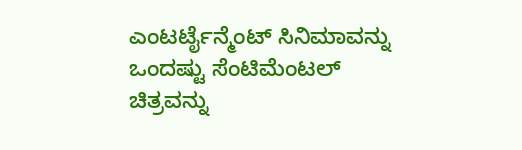ಎಂಟರ್ಟೈನ್ಮೆಂಟ್ ಸಿನಿಮಾವನ್ನು ಒಂದಷ್ಟು ಸೆಂಟಿಮೆಂಟಲ್ ಚಿತ್ರವನ್ನು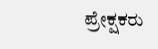ಪ್ರೇಕ್ಷಕರು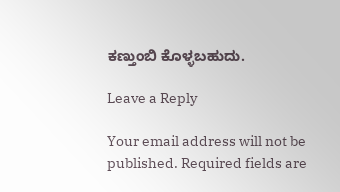ಕಣ್ತುಂಬಿ ಕೊಳ್ಳಬಹುದು.

Leave a Reply

Your email address will not be published. Required fields are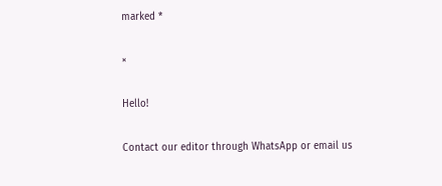marked *

×

Hello!

Contact our editor through WhatsApp or email us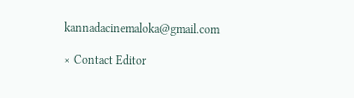kannadacinemaloka@gmail.com

× Contact Editor